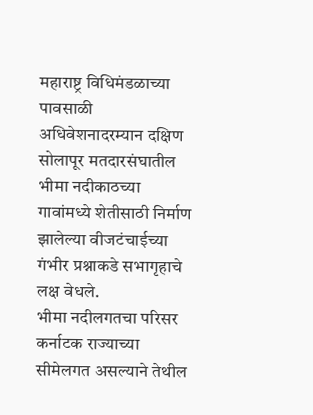महाराष्ट्र विधिमंडळाच्या पावसाळी अधिवेशनादरम्यान दक्षिण सोलापूर मतदारसंघातील भीमा नदीकाठच्या गावांमध्ये शेतीसाठी निर्माण झालेल्या वीजटंचाईच्या गंभीर प्रश्नाकडे सभागृहाचे लक्ष वेधले.
भीमा नदीलगतचा परिसर कर्नाटक राज्याच्या सीमेलगत असल्याने तेथील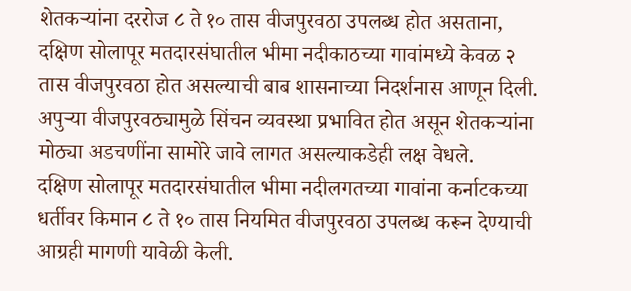शेतकऱ्यांना दररोज ८ ते १० तास वीजपुरवठा उपलब्ध होत असताना, दक्षिण सोलापूर मतदारसंघातील भीमा नदीकाठच्या गावांमध्ये केवळ २ तास वीजपुरवठा होत असल्याची बाब शासनाच्या निदर्शनास आणून दिली. अपुऱ्या वीजपुरवठ्यामुळे सिंचन व्यवस्था प्रभावित होत असून शेतकऱ्यांना मोठ्या अडचणींना सामोरे जावे लागत असल्याकडेही लक्ष वेधले.
दक्षिण सोलापूर मतदारसंघातील भीमा नदीलगतच्या गावांना कर्नाटकच्या धर्तीवर किमान ८ ते १० तास नियमित वीजपुरवठा उपलब्ध करून देण्याची आग्रही मागणी यावेळी केली.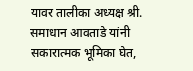यावर तालीका अध्यक्ष श्री. समाधान आवताडे यांनी सकारात्मक भूमिका घेत,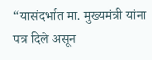“यासंदर्भात मा. मुख्यमंत्री यांना पत्र दिले असून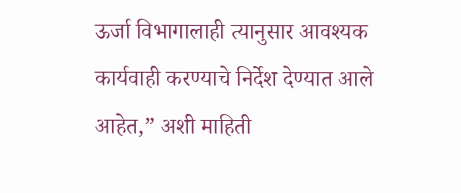ऊर्जा विभागालाही त्यानुसार आवश्यक कार्यवाही करण्याचे निर्देश देण्यात आले आहेत,” अशी माहिती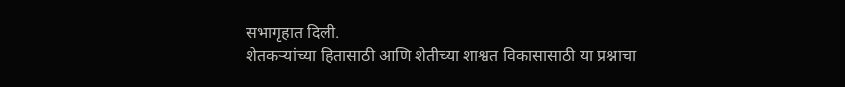सभागृहात दिली.
शेतकऱ्यांच्या हितासाठी आणि शेतीच्या शाश्वत विकासासाठी या प्रश्नाचा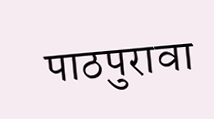पाठपुरावा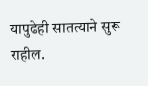यापुढेही सातत्याने सुरू राहील.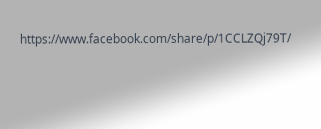https://www.facebook.com/share/p/1CCLZQj79T/